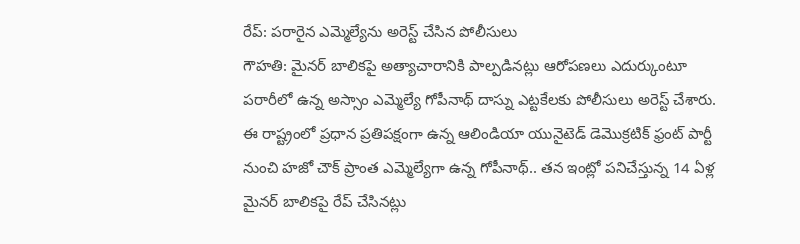రేప్: పరారైన ఎమ్మెల్యేను అరెస్ట్ చేసిన పోలీసులు
గౌహతి: మైనర్ బాలికపై అత్యాచారానికి పాల్పడినట్లు ఆరోపణలు ఎదుర్కుంటూ పరారీలో ఉన్న అస్సాం ఎమ్మెల్యే గోపీనాథ్ దాస్ను ఎట్టకేలకు పోలీసులు అరెస్ట్ చేశారు. ఈ రాష్ట్రంలో ప్రధాన ప్రతిపక్షంగా ఉన్న ఆలిండియా యునైటెడ్ డెమొక్రటిక్ ఫ్రంట్ పార్టీ నుంచి హజో చౌక్ ప్రాంత ఎమ్మెల్యేగా ఉన్న గోపీనాథ్.. తన ఇంట్లో పనిచేస్తున్న 14 ఏళ్ల మైనర్ బాలికపై రేప్ చేసినట్లు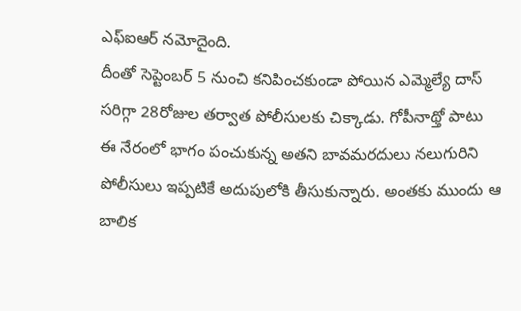ఎఫ్ఐఆర్ నమోదైంది.
దీంతో సెప్టెంబర్ 5 నుంచి కనిపించకుండా పోయిన ఎమ్మెల్యే దాస్ సరిగ్గా 28రోజుల తర్వాత పోలీసులకు చిక్కాడు. గోపీనాథ్తో పాటు ఈ నేరంలో భాగం పంచుకున్న అతని బావమరదులు నలుగురిని పోలీసులు ఇప్పటికే అదుపులోకి తీసుకున్నారు. అంతకు ముందు ఆ బాలిక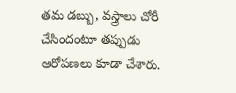తమ డబ్బు, వస్త్రాలు చోరీ చేసిందంటూ తప్పుడు ఆరోపణలు కూడా చేశారు.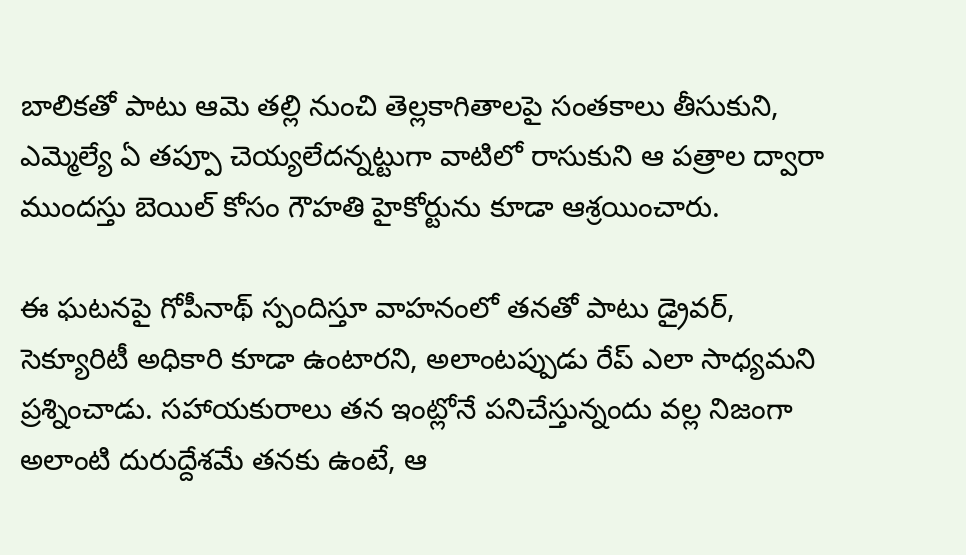బాలికతో పాటు ఆమె తల్లి నుంచి తెల్లకాగితాలపై సంతకాలు తీసుకుని, ఎమ్మెల్యే ఏ తప్పూ చెయ్యలేదన్నట్టుగా వాటిలో రాసుకుని ఆ పత్రాల ద్వారా ముందస్తు బెయిల్ కోసం గౌహతి హైకోర్టును కూడా ఆశ్రయించారు.

ఈ ఘటనపై గోపీనాథ్ స్పందిస్తూ వాహనంలో తనతో పాటు డ్రైవర్, సెక్యూరిటీ అధికారి కూడా ఉంటారని, అలాంటప్పుడు రేప్ ఎలా సాధ్యమని ప్రశ్నించాడు. సహాయకురాలు తన ఇంట్లోనే పనిచేస్తున్నందు వల్ల నిజంగా అలాంటి దురుద్దేశమే తనకు ఉంటే, ఆ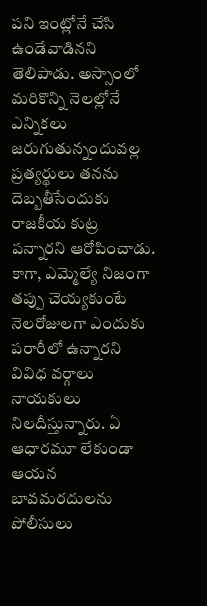పని ఇంట్లోనే చేసి ఉండేవాడినని తెలిపాడు. అస్సాంలో మరికొన్ని నెలల్లోనే ఎన్నికలు జరుగుతున్నందువల్ల ప్రత్యర్థులు తనను దెబ్బతీసేందుకు రాజకీయ కుట్ర పన్నారని ఆరోపించాడు.
కాగా, ఎమ్మెల్యే నిజంగా తప్పు చెయ్యకుంటే నెలరోజులగా ఎందుకు పరారీలో ఉన్నారని వివిధ వర్గాలు నాయకులు నిలదీస్తున్నారు. ఏ ఆధారమూ లేకుండా ఆయన బావమరదులను పోలీసులు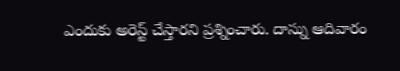ఎందుకు అరెస్ట్ చేస్తారని ప్రశ్నించారు. దాస్ను ఆదివారం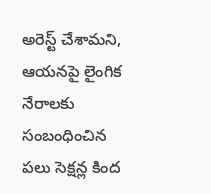అరెస్ట్ చేశామని, ఆయనపై లైంగిక నేరాలకు సంబంధించిన పలు సెక్షన్ల కింద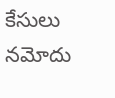కేసులు నమోదు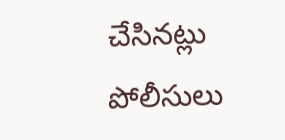చేసినట్లు పోలీసులు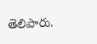తెలిపారు.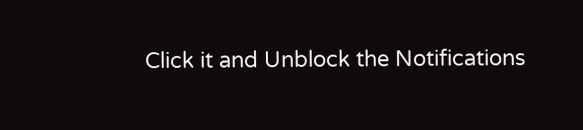Click it and Unblock the Notifications